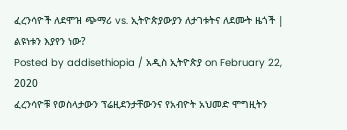ፈረንሳዮች ለደሞዝ ጭማሪ vs. ኢትዮጵያውያን ለታገቱትና ለደሙት ዜጎች | ልዩነቱን እያየን ነው?
Posted by addisethiopia / አዲስ ኢትዮጵያ on February 22, 2020
ፈረንሳዮቹ የወስላታውን ፕሬዚደንታቸውንና የአብዮት አህመድ ሞግዚትን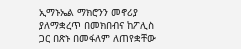ኢማኑኤል ማክሮንን መኖሪያ ያለማቋረጥ በመክበብና ከፖሊስ ጋር በጽኑ በመፋለም ለጠየቋቸው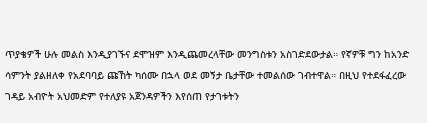ጥያቄዎች ሁሉ መልስ እንዲያገኙና ደሞዝም እንዲጨመረላቸው መንግስቱን አስገድደውታል። የኛዎቹ ግን ከአንድ ሳምንት ያልዘለቀ የአደባባይ ጩኸት ካሰሙ በኋላ ወደ መኝታ ቤታቸው ተመልሰው ገብተዋል። በዚህ የተደፋፈረው ገዳይ አብዮት አህመድም የተለያዩ አጀንዳዎችን እየሰጠ የታገቱትን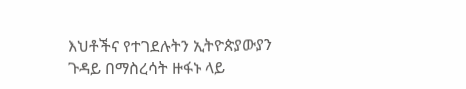እህቶችና የተገደሉትን ኢትዮጵያውያን ጉዳይ በማስረሳት ዙፋኑ ላይ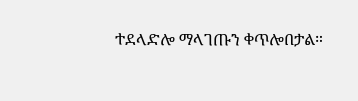ተደላድሎ ማላገጡን ቀጥሎበታል።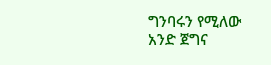ግንባሩን የሚለው አንድ ጀግና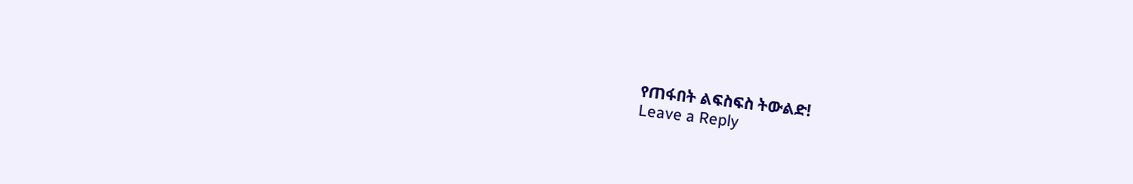የጠፋበት ልፍስፍስ ትውልድ!
Leave a Reply